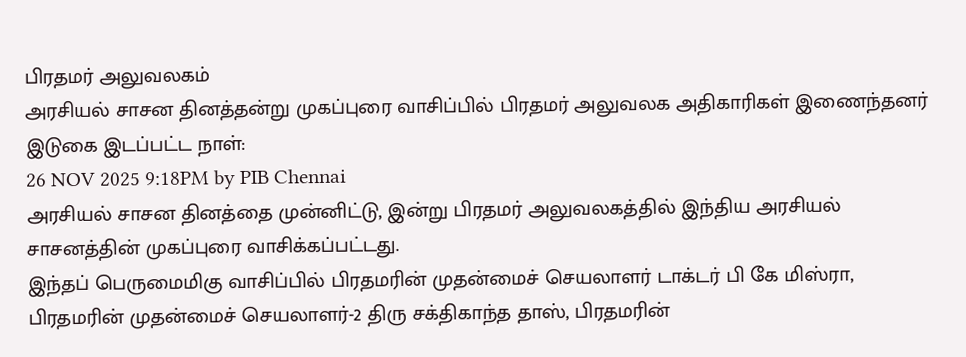பிரதமர் அலுவலகம்
அரசியல் சாசன தினத்தன்று முகப்புரை வாசிப்பில் பிரதமர் அலுவலக அதிகாரிகள் இணைந்தனர்
இடுகை இடப்பட்ட நாள்:
26 NOV 2025 9:18PM by PIB Chennai
அரசியல் சாசன தினத்தை முன்னிட்டு, இன்று பிரதமர் அலுவலகத்தில் இந்திய அரசியல் சாசனத்தின் முகப்புரை வாசிக்கப்பட்டது.
இந்தப் பெருமைமிகு வாசிப்பில் பிரதமரின் முதன்மைச் செயலாளர் டாக்டர் பி கே மிஸ்ரா, பிரதமரின் முதன்மைச் செயலாளர்-2 திரு சக்திகாந்த தாஸ், பிரதமரின்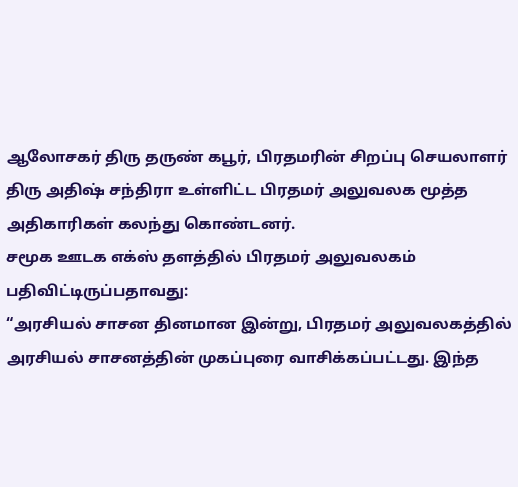ஆலோசகர் திரு தருண் கபூர், பிரதமரின் சிறப்பு செயலாளர் திரு அதிஷ் சந்திரா உள்ளிட்ட பிரதமர் அலுவலக மூத்த அதிகாரிகள் கலந்து கொண்டனர்.
சமூக ஊடக எக்ஸ் தளத்தில் பிரதமர் அலுவலகம் பதிவிட்டிருப்பதாவது:
“அரசியல் சாசன தினமான இன்று, பிரதமர் அலுவலகத்தில் அரசியல் சாசனத்தின் முகப்புரை வாசிக்கப்பட்டது. இந்த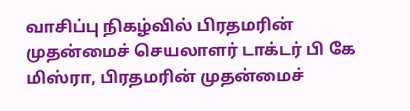வாசிப்பு நிகழ்வில் பிரதமரின் முதன்மைச் செயலாளர் டாக்டர் பி கே மிஸ்ரா, பிரதமரின் முதன்மைச்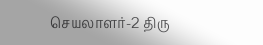செயலாளர்-2 திரு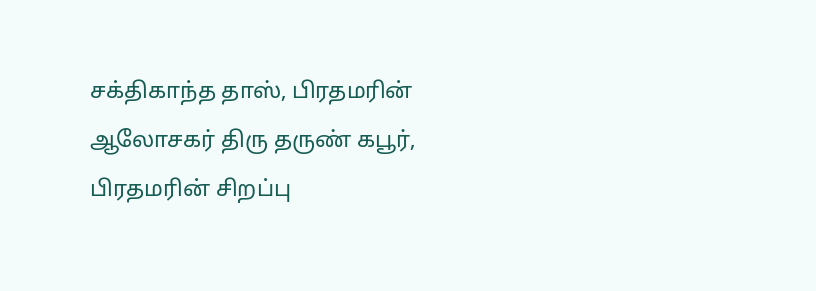சக்திகாந்த தாஸ், பிரதமரின் ஆலோசகர் திரு தருண் கபூர், பிரதமரின் சிறப்பு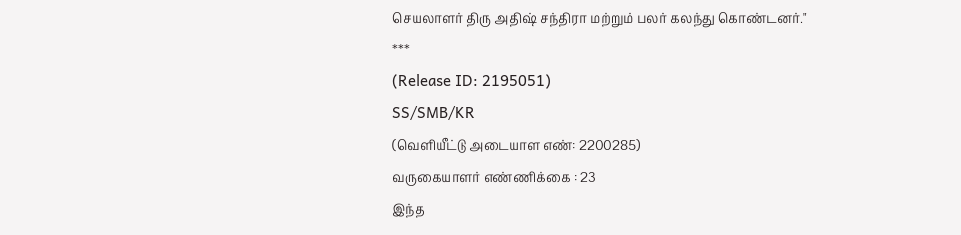செயலாளர் திரு அதிஷ் சந்திரா மற்றும் பலர் கலந்து கொண்டனர்."
***
(Release ID: 2195051)
SS/SMB/KR
(வெளியீட்டு அடையாள எண்: 2200285)
வருகையாளர் எண்ணிக்கை : 23
இந்த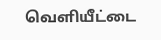வெளியீட்டை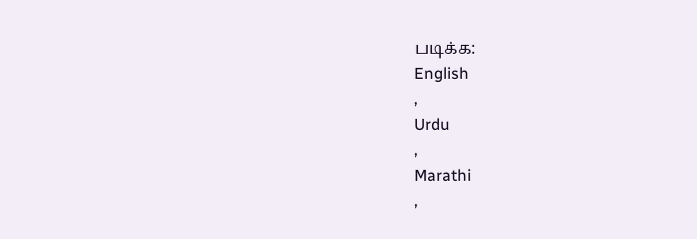படிக்க:
English
,
Urdu
,
Marathi
,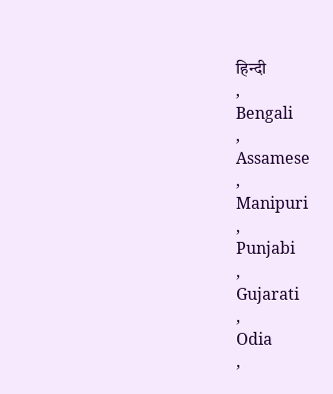हिन्दी
,
Bengali
,
Assamese
,
Manipuri
,
Punjabi
,
Gujarati
,
Odia
,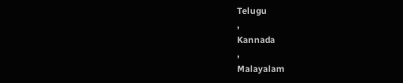Telugu
,
Kannada
,
Malayalam